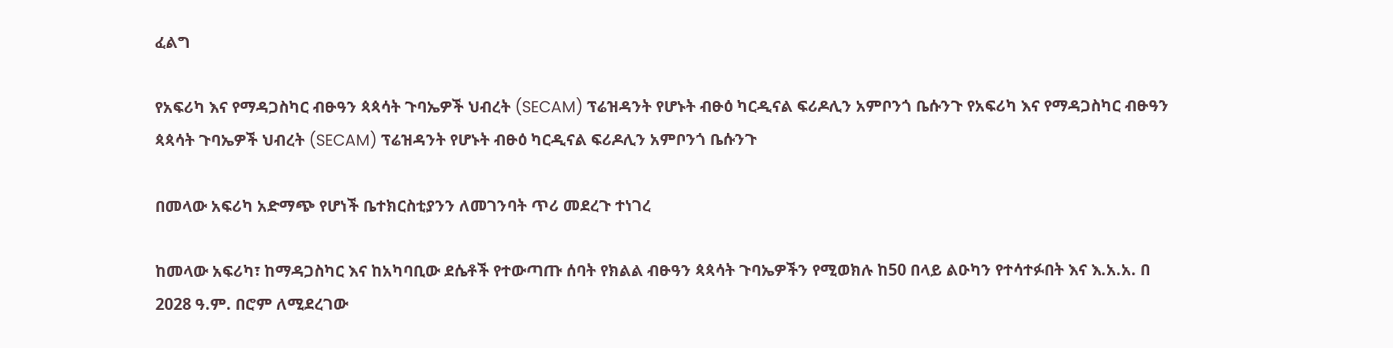ፈልግ

የአፍሪካ እና የማዳጋስካር ብፁዓን ጳጳሳት ጉባኤዎች ህብረት (SECAM) ፕሬዝዳንት የሆኑት ብፁዕ ካርዲናል ፍሪዶሊን አምቦንጎ ቤሱንጉ የአፍሪካ እና የማዳጋስካር ብፁዓን ጳጳሳት ጉባኤዎች ህብረት (SECAM) ፕሬዝዳንት የሆኑት ብፁዕ ካርዲናል ፍሪዶሊን አምቦንጎ ቤሱንጉ

በመላው አፍሪካ አድማጭ የሆነች ቤተክርስቲያንን ለመገንባት ጥሪ መደረጉ ተነገረ

ከመላው አፍሪካ፣ ከማዳጋስካር እና ከአካባቢው ደሴቶች የተውጣጡ ሰባት የክልል ብፁዓን ጳጳሳት ጉባኤዎችን የሚወክሉ ከ50 በላይ ልዑካን የተሳተፉበት እና እ.አ.አ. በ 2028 ዓ.ም. በሮም ለሚደረገው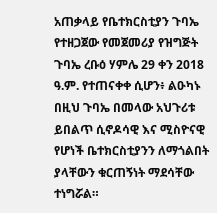አጠቃላይ የቤተክርስቲያን ጉባኤ የተዘጋጀው የመጀመሪያ የዝግጅት ጉባኤ ረቡዕ ሃምሌ 29 ቀን 2018 ዓ.ም. የተጠናቀቀ ሲሆን፥ ልዑካኑ በዚህ ጉባኤ በመላው አህጉሪቱ ይበልጥ ሲኖዶሳዊ እና ሚስዮናዊ የሆነች ቤተክርስቲያንን ለማጎልበት ያላቸውን ቁርጠኝነት ማደሳቸው ተነግሯል።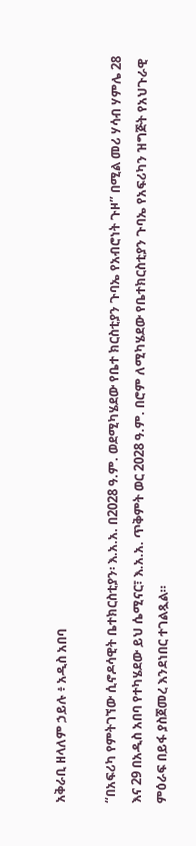አቅራቢ ዘላለም ኃይሉ ፥ አዲስ አበባ

“በአፍሪካ የምትገኘው ሲኖዶሳዊት ቤተክርስቲያን፡ እ.አ.አ. በ2028 ዓ.ም. ወደሚካሄደው የቤተ ክርስቲያን ጉባኤ የአብሮነት ጉዞ” በሚል መሪ ሃሳብ ሃምሌ 28 እና 29 በአዲስ አበባ የተካሄደው ይህ ሴሚናር፣ እ.አ.አ. ጥቅምት ወር 2028 ዓ.ም. በሮም ለሚካሄደው የቤተክርስቲያን ጉባኤ የአፍሪካን ዝግጅት የአህጉራዊ ምዕራፍ በይፋ ያስጀመረ እንደነበር ተገልጿል።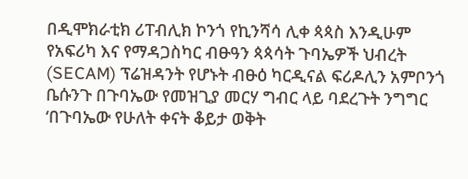በዲሞክራቲክ ሪፐብሊክ ኮንጎ የኪንሻሳ ሊቀ ጳጳስ እንዲሁም የአፍሪካ እና የማዳጋስካር ብፁዓን ጳጳሳት ጉባኤዎች ህብረት (SECAM) ፕሬዝዳንት የሆኑት ብፁዕ ካርዲናል ፍሪዶሊን አምቦንጎ ቤሱንጉ በጉባኤው የመዝጊያ መርሃ ግብር ላይ ባደረጉት ንግግር ‘በጉባኤው የሁለት ቀናት ቆይታ ወቅት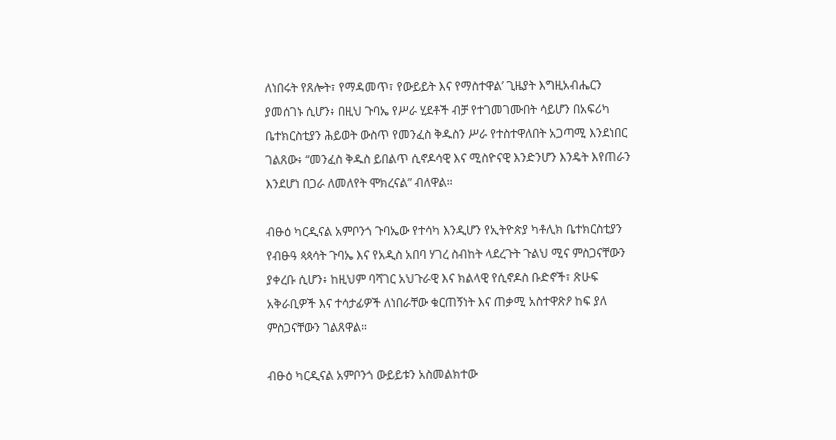ለነበሩት የጸሎት፣ የማዳመጥ፣ የውይይት እና የማስተዋል’ ጊዜያት እግዚአብሔርን ያመሰገኑ ሲሆን፥ በዚህ ጉባኤ የሥራ ሂደቶች ብቻ የተገመገሙበት ሳይሆን በአፍሪካ ቤተክርስቲያን ሕይወት ውስጥ የመንፈስ ቅዱስን ሥራ የተስተዋለበት አጋጣሚ እንደነበር ገልጸው፥ “መንፈስ ቅዱስ ይበልጥ ሲኖዶሳዊ እና ሚስዮናዊ እንድንሆን እንዴት እየጠራን እንደሆነ በጋራ ለመለየት ሞክረናል” ብለዋል።

ብፁዕ ካርዲናል አምቦንጎ ጉባኤው የተሳካ እንዲሆን የኢትዮጵያ ካቶሊክ ቤተክርስቲያን የብፁዓ ጳጳሳት ጉባኤ እና የአዲስ አበባ ሃገረ ስብከት ላደረጉት ጉልህ ሚና ምስጋናቸውን ያቀረቡ ሲሆን፥ ከዚህም ባሻገር አህጉራዊ እና ክልላዊ የሲኖዶስ ቡድኖች፣ ጽሁፍ አቅራቢዎች እና ተሳታፊዎች ለነበራቸው ቁርጠኝነት እና ጠቃሚ አስተዋጽዖ ከፍ ያለ ምስጋናቸውን ገልጸዋል።

ብፁዕ ካርዲናል አምቦንጎ ውይይቱን አስመልክተው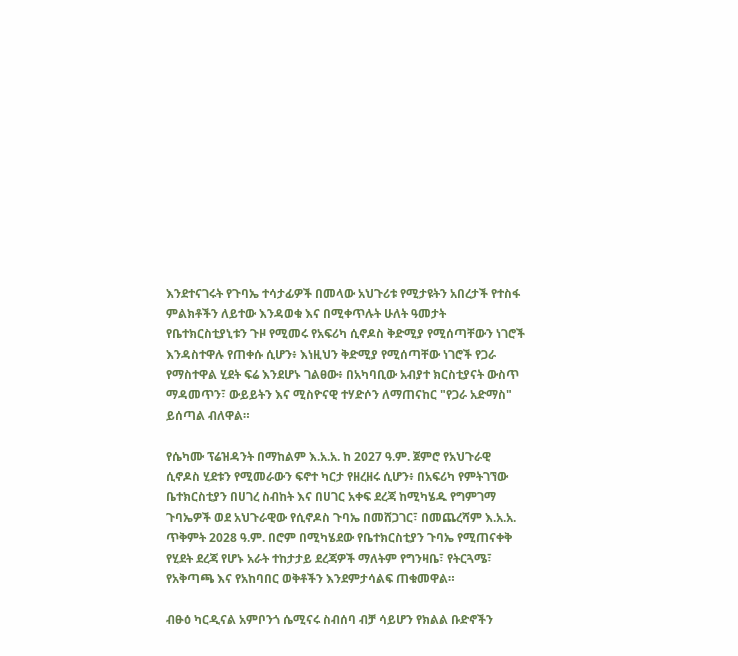እንደተናገሩት የጉባኤ ተሳታፊዎች በመላው አህጉሪቱ የሚታዩትን አበረታች የተስፋ ምልክቶችን ለይተው እንዳወቁ እና በሚቀጥሉት ሁለት ዓመታት የቤተክርስቲያኒቱን ጉዞ የሚመሩ የአፍሪካ ሲኖዶስ ቅድሚያ የሚሰጣቸውን ነገሮች እንዳስተዋሉ የጠቀሱ ሲሆን፥ እነዚህን ቅድሚያ የሚሰጣቸው ነገሮች የጋራ የማስተዋል ሂደት ፍሬ እንደሆኑ ገልፀው፥ በአካባቢው አብያተ ክርስቲያናት ውስጥ ማዳመጥን፣ ውይይትን እና ሚስዮናዊ ተሃድሶን ለማጠናከር "የጋራ አድማስ" ይሰጣል ብለዋል።

የሴካሙ ፕሬዝዳንት በማከልም እ.አ.አ. ከ 2027 ዓ.ም. ጀምሮ የአህጉራዊ ሲኖዶስ ሂደቱን የሚመራውን ፍኖተ ካርታ የዘረዘሩ ሲሆን፥ በአፍሪካ የምትገኘው ቤተክርስቲያን በሀገረ ስብከት እና በሀገር አቀፍ ደረጃ ከሚካሄዱ የግምገማ ጉባኤዎች ወደ አህጉራዊው የሲኖዶስ ጉባኤ በመሸጋገር፣ በመጨረሻም እ.አ.አ. ጥቅምት 2028 ዓ.ም. በሮም በሚካሄደው የቤተክርስቲያን ጉባኤ የሚጠናቀቅ የሂደት ደረጃ የሆኑ አራት ተከታታይ ደረጃዎች ማለትም የግንዛቤ፣ የትርጓሜ፣ የአቅጣጫ እና የአከባበር ወቅቶችን እንደምታሳልፍ ጠቁመዋል።

ብፁዕ ካርዲናል አምቦንጎ ሴሚናሩ ስብሰባ ብቻ ሳይሆን የክልል ቡድኖችን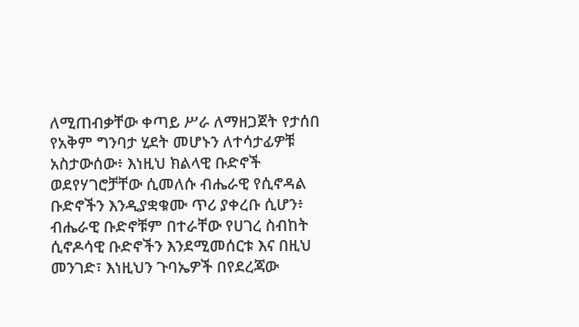ለሚጠብቃቸው ቀጣይ ሥራ ለማዘጋጀት የታሰበ የአቅም ግንባታ ሂደት መሆኑን ለተሳታፊዎቹ አስታውሰው፥ እነዚህ ክልላዊ ቡድኖች ወደየሃገሮቻቸው ሲመለሱ ብሔራዊ የሲኖዳል ቡድኖችን እንዲያቋቁሙ ጥሪ ያቀረቡ ሲሆን፥ ብሔራዊ ቡድኖቹም በተራቸው የሀገረ ስብከት ሲኖዶሳዊ ቡድኖችን እንደሚመሰርቱ እና በዚህ መንገድ፣ እነዚህን ጉባኤዎች በየደረጃው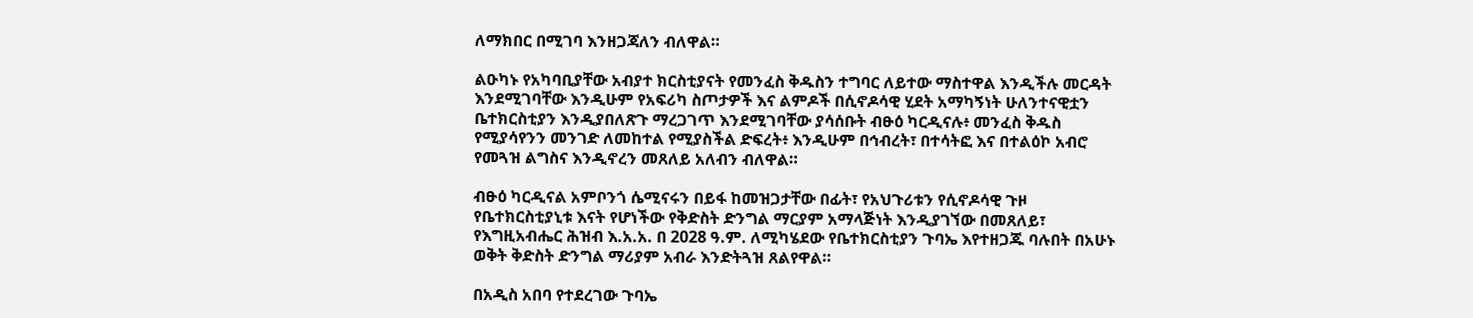ለማክበር በሚገባ እንዘጋጃለን ብለዋል።

ልዑካኑ የአካባቢያቸው አብያተ ክርስቲያናት የመንፈስ ቅዱስን ተግባር ለይተው ማስተዋል እንዲችሉ መርዳት እንደሚገባቸው እንዲሁም የአፍሪካ ስጦታዎች እና ልምዶች በሲኖዶሳዊ ሂደት አማካኝነት ሁለንተናዊቷን ቤተክርስቲያን እንዲያበለጽጉ ማረጋገጥ እንደሚገባቸው ያሳሰቡት ብፁዕ ካርዲናሉ፥ መንፈስ ቅዱስ የሚያሳየንን መንገድ ለመከተል የሚያስችል ድፍረት፥ እንዲሁም በኅብረት፣ በተሳትፎ እና በተልዕኮ አብሮ የመጓዝ ልግስና እንዲኖረን መጸለይ አለብን ብለዋል።

ብፁዕ ካርዲናል አምቦንጎ ሴሚናሩን በይፋ ከመዝጋታቸው በፊት፣ የአህጉሪቱን የሲኖዶሳዊ ጉዞ የቤተክርስቲያኒቱ እናት የሆነችው የቅድስት ድንግል ማርያም አማላጅነት እንዲያገኘው በመጸለይ፣ የእግዚአብሔር ሕዝብ እ.አ.አ. በ 2028 ዓ.ም. ለሚካሄደው የቤተክርስቲያን ጉባኤ እየተዘጋጁ ባሉበት በአሁኑ ወቅት ቅድስት ድንግል ማሪያም አብራ እንድትጓዝ ጸልየዋል።

በአዲስ አበባ የተደረገው ጉባኤ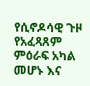የሲኖዶሳዊ ጉዞ የአፈጻጸም ምዕራፍ አካል መሆኑ እና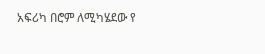አፍሪካ በሮም ለሚካሄደው የ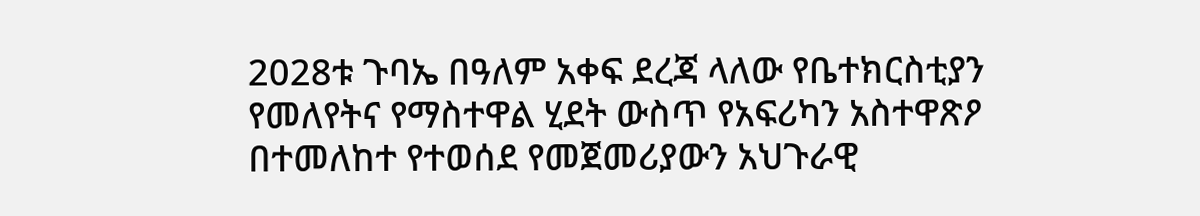2028ቱ ጉባኤ በዓለም አቀፍ ደረጃ ላለው የቤተክርስቲያን የመለየትና የማስተዋል ሂደት ውስጥ የአፍሪካን አስተዋጽዖ በተመለከተ የተወሰደ የመጀመሪያውን አህጉራዊ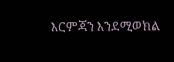እርምጃን እንደሚወክል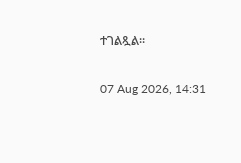ተገልጿል።

07 Aug 2026, 14:31